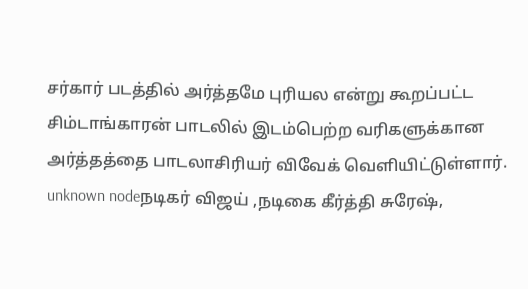சர்கார் படத்தில் அர்த்தமே புரியல என்று கூறப்பட்ட சிம்டாங்காரன் பாடலில் இடம்பெற்ற வரிகளுக்கான அர்த்தத்தை பாடலாசிரியர் விவேக் வெளியிட்டுள்ளார்.
unknown nodeநடிகர் விஜய் ,நடிகை கீர்த்தி சுரேஷ்,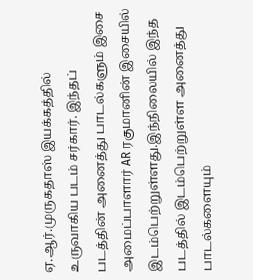ஏ.ஆர்.முருகதாஸ் இயக்கத்தில் உருவாகிய படம் சர்கார். இந்தப் படத்தின் அனைத்து பாடல்களும் இசை அமைப்பாளார் AR ரகுமானின் இசையில் இடம்பெற்றுள்ளது.இந்நிலையில் இந்த படத்தில் இடம்பெற்றுள்ள அனைத்து பாடல்களையும்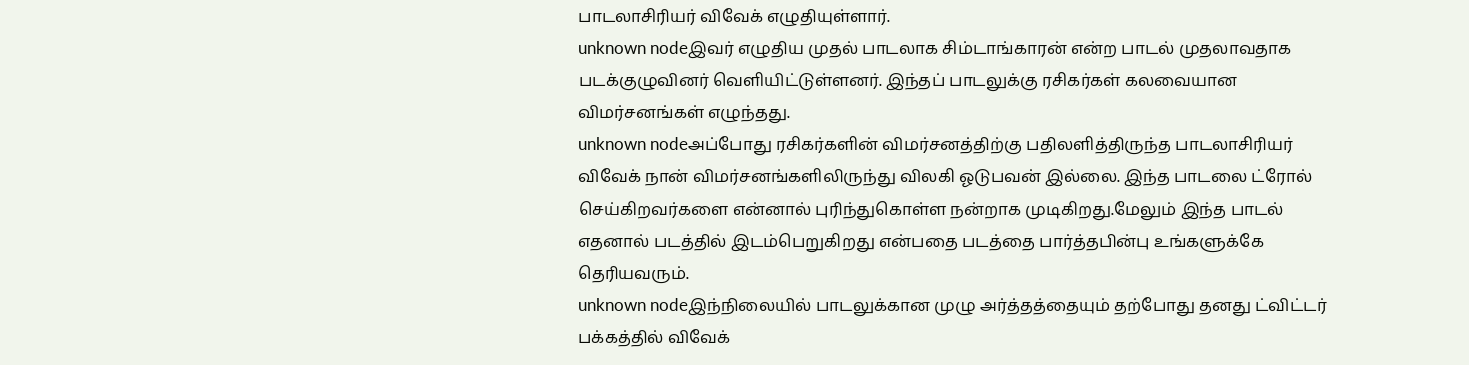பாடலாசிரியர் விவேக் எழுதியுள்ளார்.
unknown nodeஇவர் எழுதிய முதல் பாடலாக சிம்டாங்காரன் என்ற பாடல் முதலாவதாக படக்குழுவினர் வெளியிட்டுள்ளனர். இந்தப் பாடலுக்கு ரசிகர்கள் கலவையான விமர்சனங்கள் எழுந்தது.
unknown nodeஅப்போது ரசிகர்களின் விமர்சனத்திற்கு பதிலளித்திருந்த பாடலாசிரியர் விவேக் நான் விமர்சனங்களிலிருந்து விலகி ஓடுபவன் இல்லை. இந்த பாடலை ட்ரோல் செய்கிறவர்களை என்னால் புரிந்துகொள்ள நன்றாக முடிகிறது.மேலும் இந்த பாடல் எதனால் படத்தில் இடம்பெறுகிறது என்பதை படத்தை பார்த்தபின்பு உங்களுக்கே தெரியவரும்.
unknown nodeஇந்நிலையில் பாடலுக்கான முழு அர்த்தத்தையும் தற்போது தனது ட்விட்டர் பக்கத்தில் விவேக்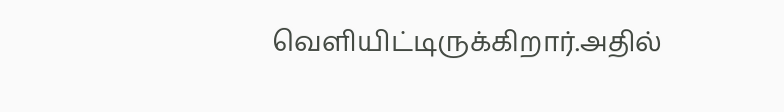வெளியிட்டிருக்கிறார்.அதில்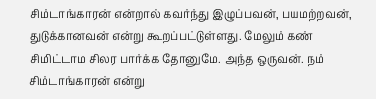சிம்டாங்காரன் என்றால் கவர்ந்து இழுப்பவன், பயமற்றவன், துடுக்கானவன் என்று கூறப்பட்டுள்ளது. மேலும் கண் சிமிட்டாம சிலர பார்க்க தோனுமே. அந்த ஒருவன். நம் சிம்டாங்காரன் என்று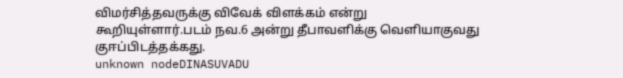விமர்சித்தவருக்கு விவேக் விளக்கம் என்று கூறியுள்ளார்.படம் நவ.6 அன்று தீபாவளிக்கு வெளியாகுவது குஈப்பிடத்தக்கது.
unknown nodeDINASUVADU